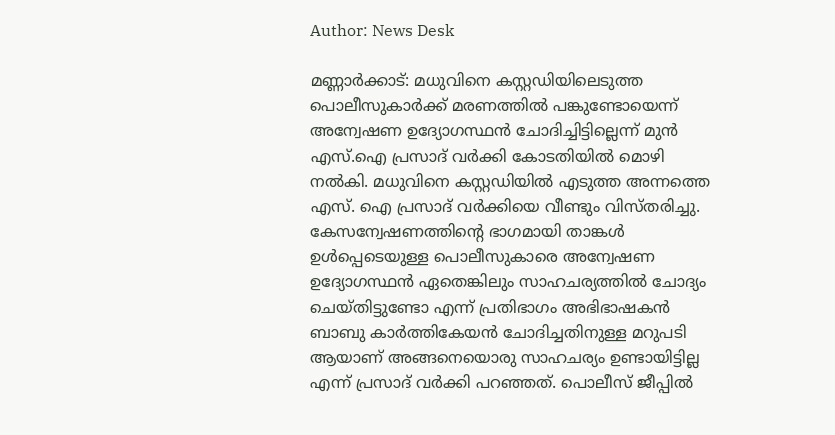Author: News Desk

മണ്ണാർക്കാട്: മധുവിനെ കസ്റ്റഡിയിലെടുത്ത പൊലീസുകാർക്ക് മരണത്തിൽ പങ്കുണ്ടോയെന്ന് അന്വേഷണ ഉദ്യോഗസ്ഥൻ ചോദിച്ചിട്ടില്ലെന്ന് മുൻ എസ്.ഐ പ്രസാദ് വർക്കി കോടതിയിൽ മൊഴി നൽകി. മധുവിനെ കസ്റ്റഡിയിൽ എടുത്ത അന്നത്തെ എസ്. ഐ പ്രസാദ് വർക്കിയെ വീണ്ടും വിസ്തരിച്ചു. കേസന്വേഷണത്തിന്‍റെ ഭാഗമായി താങ്കൾ ഉൾപ്പെടെയുള്ള പൊലീസുകാരെ അന്വേഷണ ഉദ്യോഗസ്ഥൻ ഏതെങ്കിലും സാഹചര്യത്തിൽ ചോദ്യം ചെയ്തിട്ടുണ്ടോ എന്ന് പ്രതിഭാഗം അഭിഭാഷകൻ ബാബു കാർത്തികേയൻ ചോദിച്ചതിനുള്ള മറുപടി ആയാണ് അങ്ങനെയൊരു സാഹചര്യം ഉണ്ടായിട്ടില്ല എന്ന് പ്രസാദ് വർക്കി പറഞ്ഞത്. പൊലീസ് ജീപ്പിൽ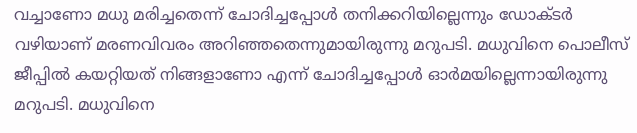വച്ചാണോ മധു മരിച്ചതെന്ന് ചോദിച്ചപ്പോൾ തനിക്കറിയില്ലെന്നും ഡോക്ടർ വഴിയാണ് മരണവിവരം അറിഞ്ഞതെന്നുമായിരുന്നു മറുപടി. മധുവിനെ പൊലീസ് ജീപ്പിൽ കയറ്റിയത് നിങ്ങളാണോ എന്ന് ചോദിച്ചപ്പോൾ ഓർമയില്ലെന്നായിരുന്നു മറുപടി. മധുവിനെ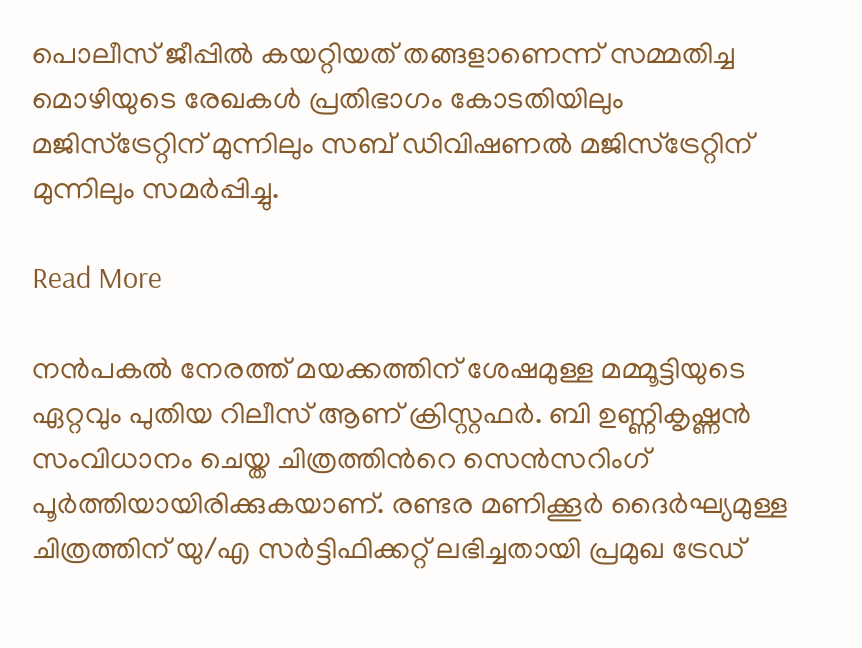പൊലീസ് ജീപ്പിൽ കയറ്റിയത് തങ്ങളാണെന്ന് സമ്മതിച്ച മൊഴിയുടെ രേഖകൾ പ്രതിഭാഗം കോടതിയിലും മജിസ്ട്രേറ്റിന് മുന്നിലും സബ് ഡിവിഷണൽ മജിസ്ട്രേറ്റിന് മുന്നിലും സമർപ്പിച്ചു.

Read More

നൻപകൽ നേരത്ത് മയക്കത്തിന് ശേഷമുള്ള മമ്മൂട്ടിയുടെ ഏറ്റവും പുതിയ റിലീസ് ആണ് ക്രിസ്റ്റഫർ. ബി ഉണ്ണികൃഷ്ണൻ സംവിധാനം ചെയ്ത ചിത്രത്തിന്‍റെ സെൻസറിംഗ് പൂർത്തിയായിരിക്കുകയാണ്. രണ്ടര മണിക്കൂർ ദൈർഘ്യമുള്ള ചിത്രത്തിന് യു/എ സർട്ടിഫിക്കറ്റ് ലഭിച്ചതായി പ്രമുഖ ട്രേഡ്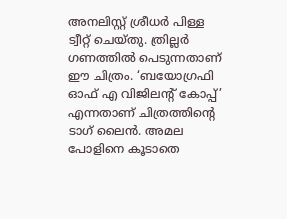അനലിസ്റ്റ് ശ്രീധർ പിള്ള ട്വീറ്റ് ചെയ്തു. ത്രില്ലർ ഗണത്തിൽ പെടുന്നതാണ് ഈ ചിത്രം. ‘ബയോഗ്രഫി ഓഫ് എ വിജിലന്റ് കോപ്പ്’ എന്നതാണ് ചിത്രത്തിന്‍റെ ടാഗ് ലൈൻ. അമല പോളിനെ കൂടാതെ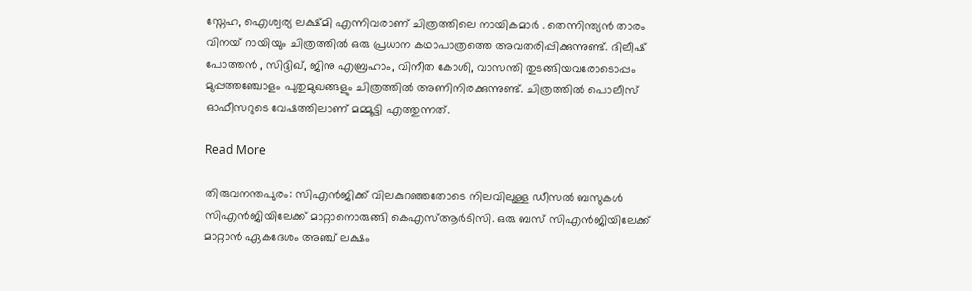സ്നേഹ, ഐശ്വര്യ ലക്ഷ്മി എന്നിവരാണ് ചിത്രത്തിലെ നായികമാർ . തെന്നിന്ത്യൻ താരം വിനയ് റായിയും ചിത്രത്തിൽ ഒരു പ്രധാന കഥാപാത്രത്തെ അവതരിപ്പിക്കുന്നുണ്ട്. ദിലീഷ് പോത്തൻ , സിദ്ദിഖ്, ജിനു എബ്രഹാം, വിനീത കോശി, വാസന്തി തുടങ്ങിയവരോടൊപ്പം മുപ്പത്തഞ്ചോളം പുതുമുഖങ്ങളും ചിത്രത്തിൽ അണിനിരക്കുന്നുണ്ട്. ചിത്രത്തിൽ പൊലീസ് ഓഫീസറുടെ വേഷത്തിലാണ് മമ്മൂട്ടി എത്തുന്നത്.

Read More

തിരുവനന്തപുരം: സിഎൻജിക്ക് വിലകുറഞ്ഞതോടെ നിലവിലുള്ള ഡീസൽ ബസുകൾ സിഎൻജിയിലേക്ക് മാറ്റാനൊരുങ്ങി കെഎസ്ആർടിസി. ഒരു ബസ് സിഎൻജിയിലേക്ക് മാറ്റാൻ ഏകദേശം അഞ്ച് ലക്ഷം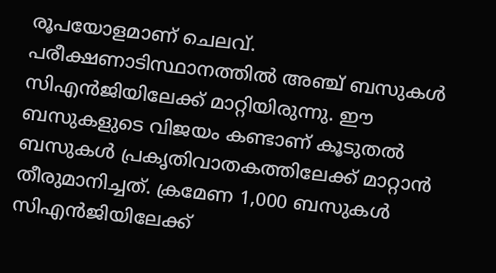രൂപയോളമാണ് ചെലവ്. പരീക്ഷണാടിസ്ഥാനത്തിൽ അഞ്ച് ബസുകൾ സിഎൻജിയിലേക്ക് മാറ്റിയിരുന്നു. ഈ ബസുകളുടെ വിജയം കണ്ടാണ് കൂടുതൽ ബസുകൾ പ്രകൃതിവാതകത്തിലേക്ക് മാറ്റാൻ തീരുമാനിച്ചത്. ക്രമേണ 1,000 ബസുകൾ സിഎൻജിയിലേക്ക്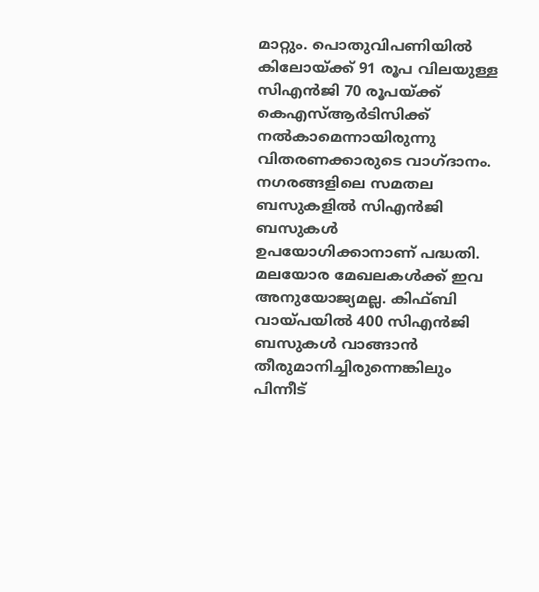മാറ്റും. പൊതുവിപണിയിൽ കിലോയ്ക്ക് 91 രൂപ വിലയുള്ള സിഎൻജി 70 രൂപയ്ക്ക് കെഎസ്ആർടിസിക്ക് നൽകാമെന്നായിരുന്നു വിതരണക്കാരുടെ വാഗ്ദാനം. നഗരങ്ങളിലെ സമതല ബസുകളിൽ സിഎൻജി ബസുകൾ ഉപയോഗിക്കാനാണ് പദ്ധതി. മലയോര മേഖലകൾക്ക് ഇവ അനുയോജ്യമല്ല. കിഫ്ബി വായ്പയിൽ 400 സിഎൻജി ബസുകൾ വാങ്ങാൻ തീരുമാനിച്ചിരുന്നെങ്കിലും പിന്നീട്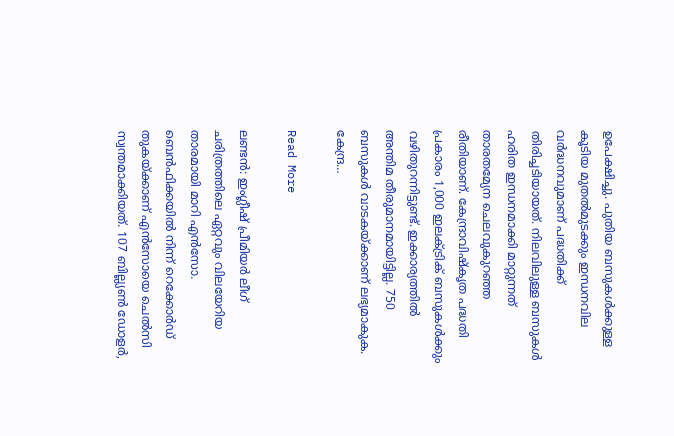ഉപേക്ഷിച്ചു. പുതിയ ബസുകള്‍ക്കുള്ള കൂടിയ മുതല്‍മുടക്കും ഇന്ധനവില വർദ്ധനവുമാണ് പദ്ധതിക്ക് തിരിച്ചടിയായത്. നിലവിലുള്ള ബസുകൾ ഹരിത ഇന്ധനമാക്കി മാറ്റുന്നത് താരതമ്യേന ചെലവുകുറഞ്ഞ രീതിയാണ്. കേന്ദ്രാവിഷ്കൃത പദ്ധതി പ്രകാരം 1,000 ഇലക്ട്രിക് ബസുകൾക്കും വഴിതുറന്നിട്ടുണ്ട്. ഇക്കാര്യത്തിൽ അന്തിമ തീരുമാനമായിട്ടില്ല. 750 ബസുകൾ വാടകയ്ക്കാണ് ലഭ്യമാകുക. കേന്ദ്ര…

Read More

ലണ്ടന്‍: ഇംഗ്ലീഷ് പ്രീമിയർ ലീഗ് ചരിത്രത്തിലെ ഏറ്റവും വിലയേറിയ താരമായി മാറി എൻസോ. ബെന്‍ഫിക്കയില്‍ നിന്ന് റെക്കോർഡ് തുകയ്ക്കാണ് എൻസോയെ ചെൽസി സ്വന്തമാക്കിയത്. 107 ബില്ല്യൺ ഡോളർ,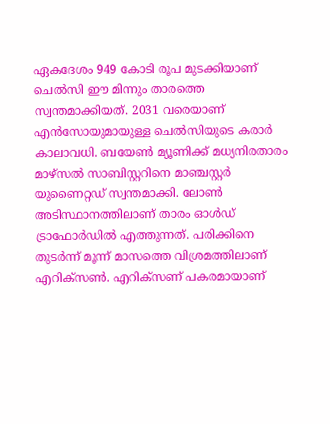ഏകദേശം 949 കോടി രൂപ മുടക്കിയാണ് ചെൽസി ഈ മിന്നും താരത്തെ സ്വന്തമാക്കിയത്. 2031 വരെയാണ് എൻസോയുമായുള്ള ചെൽസിയുടെ കരാർ കാലാവധി. ബയേൺ മ്യൂണിക്ക് മധ്യനിരതാരം മാഴ്സൽ സാബിസ്റ്ററിനെ മാഞ്ചസ്റ്റർ യുണൈറ്റഡ് സ്വന്തമാക്കി. ലോൺ അടിസ്ഥാനത്തിലാണ് താരം ഓൾഡ് ട്രാഫോർഡിൽ എത്തുന്നത്. പരിക്കിനെ തുടർന്ന് മൂന്ന് മാസത്തെ വിശ്രമത്തിലാണ് എറിക്സൺ. എറിക്സണ് പകരമായാണ്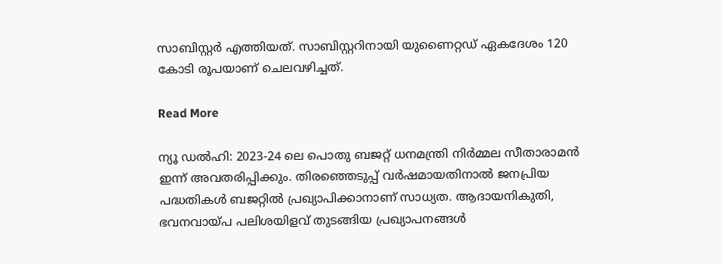സാബിസ്റ്റർ എത്തിയത്. സാബിസ്റ്ററിനായി യുണൈറ്റഡ് ഏകദേശം 120 കോടി രൂപയാണ് ചെലവഴിച്ചത്.

Read More

ന്യൂ ഡൽഹി: 2023-24 ലെ പൊതു ബജറ്റ് ധനമന്ത്രി നിർമ്മല സീതാരാമൻ ഇന്ന് അവതരിപ്പിക്കും. തിരഞ്ഞെടുപ്പ് വർഷമായതിനാൽ ജനപ്രിയ പദ്ധതികൾ ബജറ്റിൽ പ്രഖ്യാപിക്കാനാണ് സാധ്യത. ആദായനികുതി, ഭവനവായ്പ പലിശയിളവ് തുടങ്ങിയ പ്രഖ്യാപനങ്ങൾ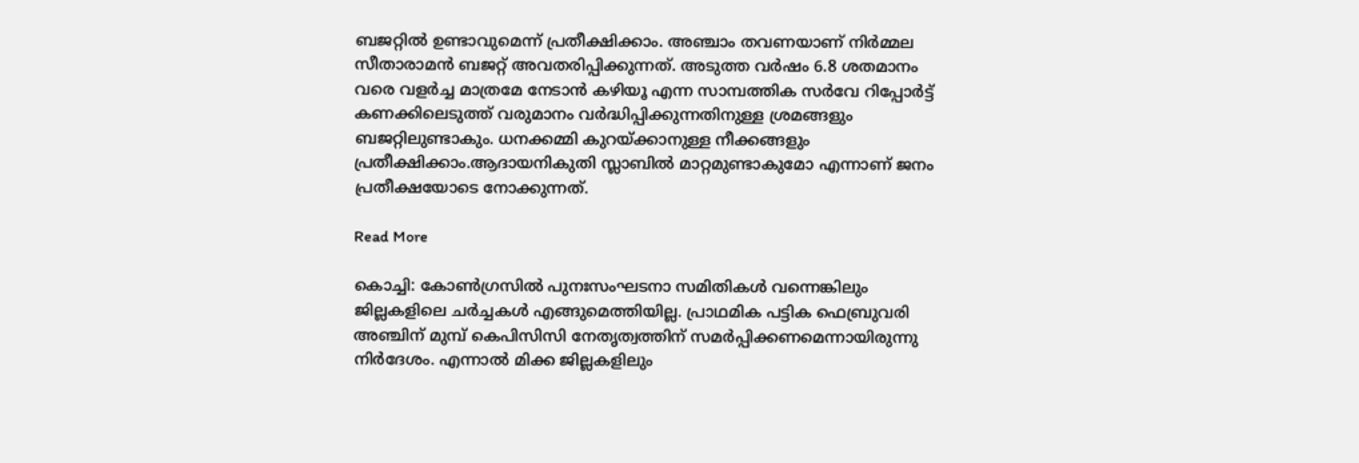ബജറ്റിൽ ഉണ്ടാവുമെന്ന് പ്രതീക്ഷിക്കാം. അഞ്ചാം തവണയാണ് നിർമ്മല സീതാരാമൻ ബജറ്റ് അവതരിപ്പിക്കുന്നത്. അടുത്ത വർഷം 6.8 ശതമാനം വരെ വളർച്ച മാത്രമേ നേടാൻ കഴിയൂ എന്ന സാമ്പത്തിക സർവേ റിപ്പോർട്ട് കണക്കിലെടുത്ത് വരുമാനം വർദ്ധിപ്പിക്കുന്നതിനുള്ള ശ്രമങ്ങളും ബജറ്റിലുണ്ടാകും. ധനക്കമ്മി കുറയ്ക്കാനുള്ള നീക്കങ്ങളും പ്രതീക്ഷിക്കാം.ആദായനികുതി സ്ലാബിൽ മാറ്റമുണ്ടാകുമോ എന്നാണ് ജനം പ്രതീക്ഷയോടെ നോക്കുന്നത്.

Read More

കൊച്ചി: കോൺഗ്രസിൽ പുനഃസംഘടനാ സമിതികൾ വന്നെങ്കിലും ജില്ലകളിലെ ചർച്ചകൾ എങ്ങുമെത്തിയില്ല. പ്രാഥമിക പട്ടിക ഫെബ്രുവരി അഞ്ചിന് മുമ്പ് കെപിസിസി നേതൃത്വത്തിന് സമർപ്പിക്കണമെന്നായിരുന്നു നിർദേശം. എന്നാൽ മിക്ക ജില്ലകളിലും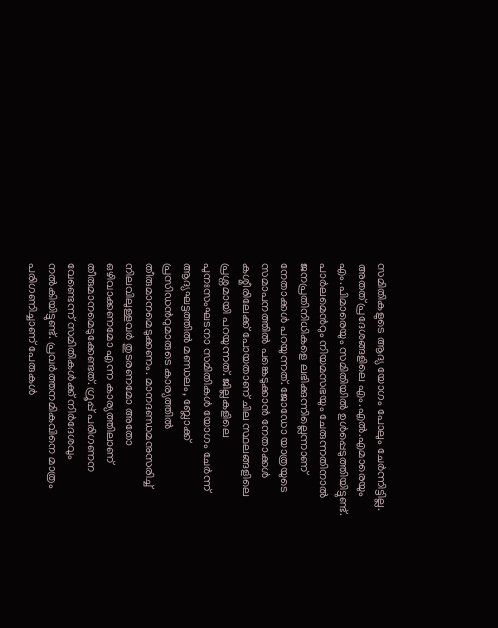സമിതികളുടെ ആദ്യ യോഗം പോലും ചേർന്നിട്ടില്ല. അതത് പ്രദേശങ്ങളിലെ എം.എൽ.എമാരെയും എം.പിമാരെയും സമിതിയിൽ ഉൾപ്പെടുത്തിയിട്ടുണ്ട്. പാർലമെന്‍റും നിയമസഭയും ചേരുന്നതിനാൽ ജനപ്രതിനിധികളെ ലഭിക്കുന്നില്ലെന്നാണ് നേതാക്കൾ പറയുന്നത്. ജോഡോ യാത്രയുടെ സമാപനത്തിൽ പങ്കെടുക്കാൻ നേതാക്കൾ കശ്മീരിലേക്ക് പോയതാണ് ചില സ്ഥലങ്ങളിലെ പ്രശ്നമായി പറയുന്നത്. ജില്ലകളിലെ പുനഃസംഘടനാ സമിതികൾ യോഗം ചേർന്ന് ആദ്യഘട്ടത്തിൽ മണ്ഡലം, ബ്ലോക്ക് പ്രസിഡന്‍റുമാരുടെ കാര്യത്തിൽ തീരുമാനമെടുക്കണം. മാനദണ്ഡമനുസരിച്ച് നിലവിലുള്ളവർ തുടരണമോ അതോ ഒഴിവാക്കണമോ എന്ന കാര്യത്തിലാണ് തീരുമാനമെടുക്കേണ്ടത്. ഗ്രൂപ്പ് പരിഗണന വേണ്ടെന്ന് സമിതികൾക്ക് നിർദേശവും നൽകിയിട്ടുണ്ട്. പ്രവർത്തനമികവിനെ മാത്രം പരിഗണിച്ചാണ് പേരുകൾ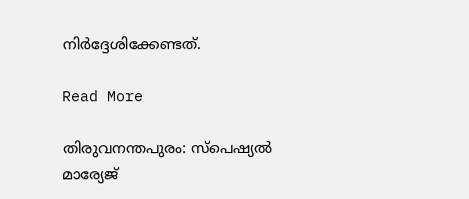നിർദ്ദേശിക്കേണ്ടത്.

Read More

തിരുവനന്തപുരം: സ്പെഷ്യൽ മാര്യേജ്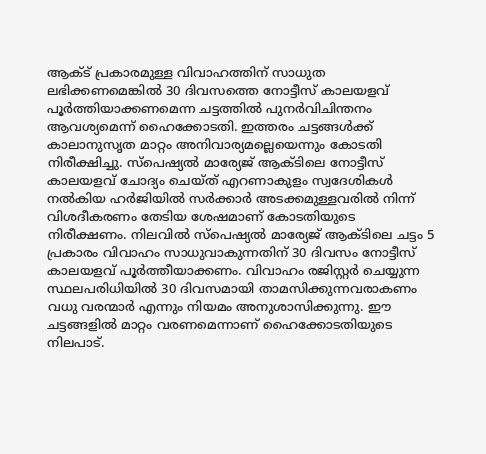ആക്ട് പ്രകാരമുള്ള വിവാഹത്തിന് സാധുത ലഭിക്കണമെങ്കിൽ 30 ദിവസത്തെ നോട്ടീസ് കാലയളവ് പൂർത്തിയാക്കണമെന്ന ചട്ടത്തിൽ പുനർവിചിന്തനം ആവശ്യമെന്ന് ഹൈക്കോടതി. ഇത്തരം ചട്ടങ്ങൾക്ക് കാലാനുസൃത മാറ്റം അനിവാര്യമല്ലെയെന്നും കോടതി നിരീക്ഷിച്ചു. സ്പെഷ്യൽ മാര്യേജ് ആക്ടിലെ നോട്ടീസ് കാലയളവ് ചോദ്യം ചെയ്ത് എറണാകുളം സ്വദേശികൾ നൽകിയ ഹർജിയിൽ സർക്കാർ അടക്കമുള്ളവരിൽ നിന്ന് വിശദീകരണം തേടിയ ശേഷമാണ് കോടതിയുടെ നിരീക്ഷണം. നിലവിൽ സ്പെഷ്യൽ മാര്യേജ് ആക്ടിലെ ചട്ടം 5 പ്രകാരം വിവാഹം സാധുവാകുന്നതിന് 30 ദിവസം നോട്ടീസ് കാലയളവ് പൂർത്തീയാക്കണം. വിവാഹം രജിസ്റ്റർ ചെയ്യുന്ന സ്ഥലപരിധിയിൽ 30 ദിവസമായി താമസിക്കുന്നവരാകണം വധു വരന്മാർ എന്നും നിയമം അനുശാസിക്കുന്നു. ഈ ചട്ടങ്ങളിൽ മാറ്റം വരണമെന്നാണ് ഹൈക്കോടതിയുടെ നിലപാട്.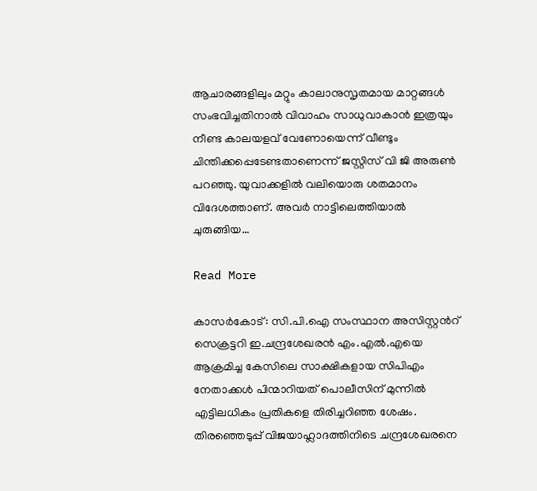ആചാരങ്ങളിലും മറ്റും കാലാനുസൃതമായ മാറ്റങ്ങൾ സംഭവിച്ചതിനാൽ വിവാഹം സാധുവാകാൻ ഇത്രയും നീണ്ട കാലയളവ് വേണോയെന്ന് വീണ്ടും ചിന്തിക്കപ്പെടേണ്ടതാണെന്ന് ജസ്റ്റിസ് വി ജി അരുൺ പറഞ്ഞു. യുവാക്കളിൽ വലിയൊരു ശതമാനം വിദേശത്താണ്. അവർ നാട്ടിലെത്തിയാൽ ചുരുങ്ങിയ…

Read More

കാസര്‍കോട്: സി.പി.ഐ സംസ്ഥാന അസിസ്റ്റന്‍റ് സെക്രട്ടറി ഇ.ചന്ദ്രശേഖരൻ എം.എൽ.എയെ ആക്രമിച്ച കേസിലെ സാക്ഷികളായ സിപിഎം നേതാക്കൾ പിന്മാറിയത് പൊലീസിന് മുന്നിൽ എട്ടിലധികം പ്രതികളെ തിരിച്ചറിഞ്ഞ ശേഷം. തിരഞ്ഞെടുപ്പ് വിജയാഹ്ലാദത്തിനിടെ ചന്ദ്രശേഖരനെ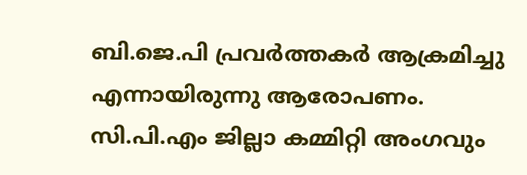ബി.ജെ.പി പ്രവർത്തകർ ആക്രമിച്ചു എന്നായിരുന്നു ആരോപണം. സി.പി.എം ജില്ലാ കമ്മിറ്റി അംഗവും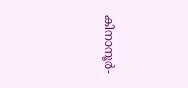കിനാനൂർ-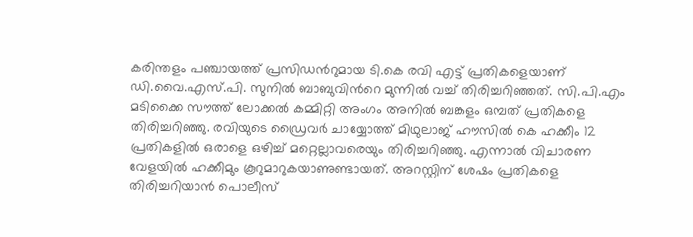കരിന്തളം പഞ്ചായത്ത് പ്രസിഡന്‍റുമായ ടി.കെ രവി എട്ട് പ്രതികളെയാണ് ഡി.വൈ.എസ്.പി. സുനിൽ ബാബുവിന്‍റെ മുന്നിൽ വച്ച് തിരിച്ചറിഞ്ഞത്. സി.പി.എം മടിക്കൈ സൗത്ത് ലോക്കൽ കമ്മിറ്റി അംഗം അനിൽ ബങ്കളം ഒമ്പത് പ്രതികളെ തിരിച്ചറിഞ്ഞു. രവിയുടെ ഡ്രൈവർ ചായ്യോത്ത് മിഥുലാജ് ഹൗസിൽ കെ ഹക്കീം 12 പ്രതികളിൽ ഒരാളെ ഒഴിച്ച് മറ്റെല്ലാവരെയും തിരിച്ചറിഞ്ഞു. എന്നാൽ വിചാരണ വേളയിൽ ഹക്കീമും കൂറുമാറുകയാണുണ്ടായത്. അറസ്റ്റിന് ശേഷം പ്രതികളെ തിരിച്ചറിയാൻ പൊലീസ്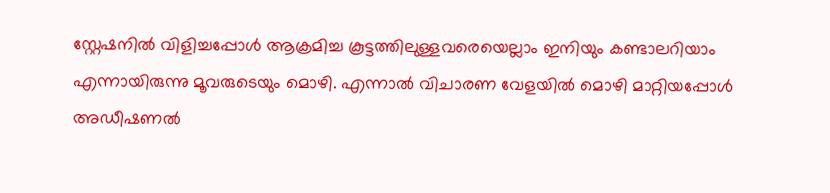സ്റ്റേഷനിൽ വിളിച്ചപ്പോൾ ആക്രമിച്ച കൂട്ടത്തിലുള്ളവരെയെല്ലാം ഇനിയും കണ്ടാലറിയാം എന്നായിരുന്നു മൂവരുടെയും മൊഴി. എന്നാൽ വിചാരണ വേളയിൽ മൊഴി മാറ്റിയപ്പോൾ അഡീഷണൽ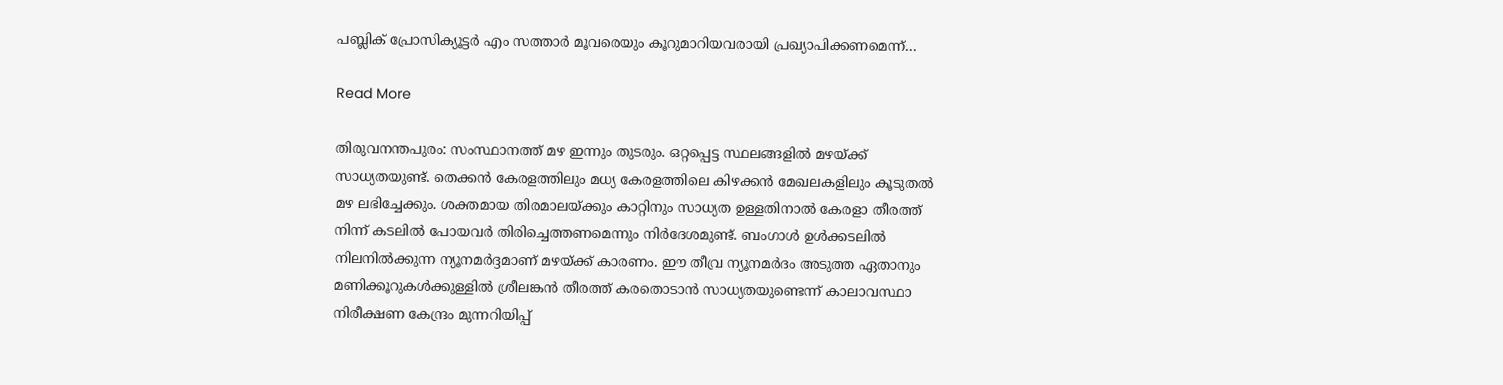പബ്ലിക് പ്രോസിക്യൂട്ടർ എം സത്താർ മൂവരെയും കൂറുമാറിയവരായി പ്രഖ്യാപിക്കണമെന്ന്…

Read More

തിരുവനന്തപുരം: സംസ്ഥാനത്ത് മഴ ഇന്നും തുടരും. ഒറ്റപ്പെട്ട സ്ഥലങ്ങളിൽ മഴയ്ക്ക് സാധ്യതയുണ്ട്. തെക്കൻ കേരളത്തിലും മധ്യ കേരളത്തിലെ കിഴക്കൻ മേഖലകളിലും കൂടുതൽ മഴ ലഭിച്ചേക്കും. ശക്തമായ തിരമാലയ്ക്കും കാറ്റിനും സാധ്യത ഉള്ളതിനാൽ കേരളാ തീരത്ത് നിന്ന് കടലിൽ പോയവർ തിരിച്ചെത്തണമെന്നും നിർദേശമുണ്ട്. ബംഗാൾ ഉൾക്കടലിൽ നിലനിൽക്കുന്ന ന്യൂനമർദ്ദമാണ് മഴയ്ക്ക് കാരണം. ഈ തീവ്ര ന്യൂനമർദം അടുത്ത ഏതാനും മണിക്കൂറുകൾക്കുള്ളിൽ ശ്രീലങ്കൻ തീരത്ത് കരതൊടാൻ സാധ്യതയുണ്ടെന്ന് കാലാവസ്ഥാ നിരീക്ഷണ കേന്ദ്രം മുന്നറിയിപ്പ്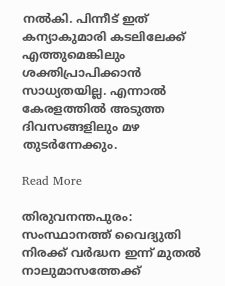നൽകി. പിന്നീട് ഇത് കന്യാകുമാരി കടലിലേക്ക് എത്തുമെങ്കിലും ശക്തിപ്രാപിക്കാൻ സാധ്യതയില്ല. എന്നാൽ കേരളത്തിൽ അടുത്ത ദിവസങ്ങളിലും മഴ തുടർന്നേക്കും.

Read More

തിരുവനന്തപുരം: സംസ്ഥാനത്ത് വൈദ്യുതി നിരക്ക് വർദ്ധന ഇന്ന് മുതൽ നാലുമാസത്തേക്ക്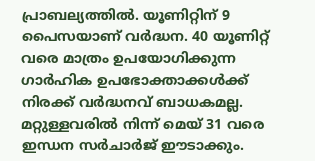പ്രാബല്യത്തിൽ. യൂണിറ്റിന് 9 പൈസയാണ് വർദ്ധന. 40 യൂണിറ്റ് വരെ മാത്രം ഉപയോഗിക്കുന്ന ഗാർഹിക ഉപഭോക്താക്കൾക്ക് നിരക്ക് വർദ്ധനവ് ബാധകമല്ല. മറ്റുള്ളവരിൽ നിന്ന് മെയ് 31 വരെ ഇന്ധന സർചാർജ് ഈടാക്കും.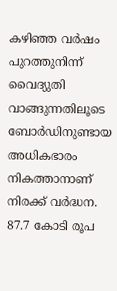കഴിഞ്ഞ വർഷം പുറത്തുനിന്ന് വൈദ്യുതി വാങ്ങുന്നതിലൂടെ ബോർഡിനുണ്ടായ അധികഭാരം നികത്താനാണ് നിരക്ക് വർദ്ധന. 87.7 കോടി രൂപ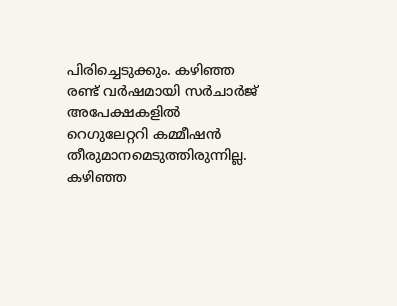പിരിച്ചെടുക്കും. കഴിഞ്ഞ രണ്ട് വർഷമായി സർചാർജ് അപേക്ഷകളിൽ റെഗുലേറ്ററി കമ്മീഷൻ തീരുമാനമെടുത്തിരുന്നില്ല. കഴിഞ്ഞ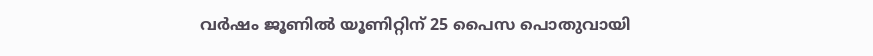വർഷം ജൂണിൽ യൂണിറ്റിന് 25 പൈസ പൊതുവായി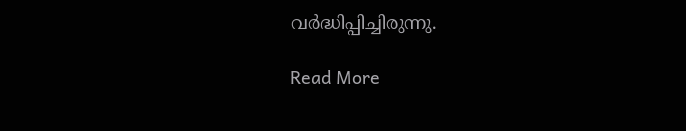വർദ്ധിപ്പിച്ചിരുന്നു.

Read More